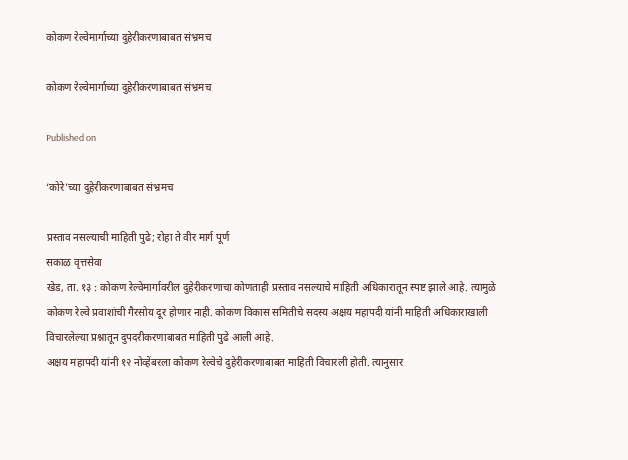कोकण रेल्वेमार्गाच्या दुहेरीकरणाबाबत संभ्रमच

कोकण रेल्वेमार्गाच्या दुहेरीकरणाबाबत संभ्रमच

Published on

‘कोरे’च्या दुहेरीकरणाबाबत संभ्रमच

प्रस्ताव नसल्याची माहिती पुढे; रोहा ते वीर मार्ग पूर्ण
सकाळ वृत्तसेवा
खेड, ता. १३ : कोकण रेल्वेमार्गावरील दुहेरीकरणाचा कोणताही प्रस्ताव नसल्याचे माहिती अधिकारातून स्पष्ट झाले आहे. त्यामुळे कोकण रेल्वे प्रवाशांची गैरसोय दूर होणार नाही. कोकण विकास समितीचे सदस्य अक्षय महापदी यांनी माहिती अधिकाराखाली विचारलेल्या प्रश्नातून दुपदरीकरणाबाबत माहिती पुढे आली आहे.
अक्षय महापदी यांनी १२ नोव्हेंबरला कोकण रेल्वेचे दुहेरीकरणाबाबत माहिती विचारली होती. त्यानुसार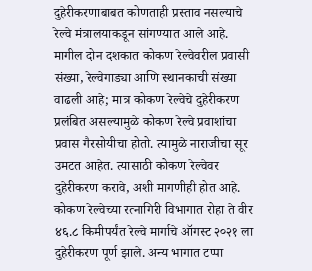दुहेरीकरणाबाबत कोणताही प्रस्ताव नसल्याचे रेल्वे मंत्रालयाकडून सांगण्यात आले आहे. मागील दोन दशकात कोकण रेल्वेवरील प्रवासी संख्या, रेल्वेगाड्या आणि स्थानकाची संख्या वाढली आहे; मात्र कोकण रेल्वेचे दुहेरीकरण प्रलंबित असल्यामुळे कोकण रेल्वे प्रवाशांचा प्रवास गैरसोयीचा होतो. त्यामुळे नाराजीचा सूर उमटत आहेत. त्यासाठी कोकण रेल्वेवर दुहेरीकरण करावे, अशी मागणीही होत आहे. कोकण रेल्वेच्या रत्नागिरी विभागात रोहा ते वीर ४६.८ किमीपर्यंत रेल्वे मार्गाचे ऑगस्ट २०२१ ला दुहेरीकरण पूर्ण झाले. अन्य भागात टप्पा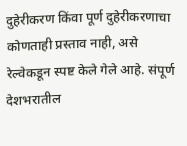दुहेरीकरण किंवा पूर्ण दुहेरीकरणाचा कोणताही प्रस्ताव नाही, असे रेल्वेकडून स्पष्ट केले गेले आहे. संपूर्ण देशभरातील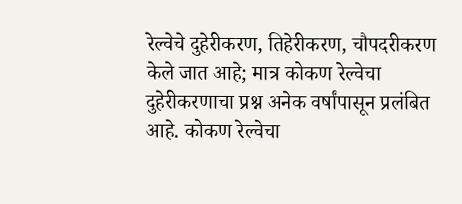रेल्वेचे दुहेरीकरण, तिहेरीकरण, चौपदरीकरण केले जात आहे; मात्र कोकण रेल्वेचा दुहेरीकरणाचा प्रश्न अनेक वर्षांपासून प्रलंबित आहे. कोकण रेल्वेचा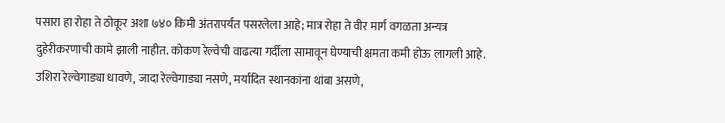पसारा हा रोहा ते ठोकूर अशा ७४० किमी अंतरापर्यंत पसरलेला आहे; मात्र रोहा ते वीर मार्ग वगळता अन्यत्र दुहेरीकरणाची कामे झाली नाहीत. कोकण रेल्वेची वाढत्या गर्दीला सामावून घेण्याची क्षमता कमी होऊ लागली आहे. उशिरा रेल्वेगाड्या धावणे, जादा रेल्वेगाड्या नसणे, मर्यादित स्थानकांना थांबा असणे,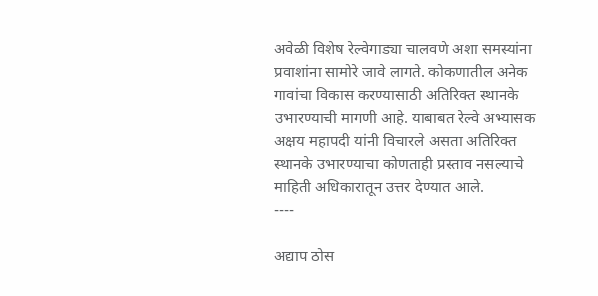अवेळी विशेष रेल्वेगाड्या चालवणे अशा समस्यांना प्रवाशांना सामोरे जावे लागते. कोकणातील अनेक गावांचा विकास करण्यासाठी अतिरिक्त स्थानके उभारण्याची मागणी आहे. याबाबत रेल्वे अभ्यासक अक्षय महापदी यांनी विचारले असता अतिरिक्त स्थानके उभारण्याचा कोणताही प्रस्ताव नसल्याचे माहिती अधिकारातून उत्तर देण्यात आले.
----

अद्याप ठोस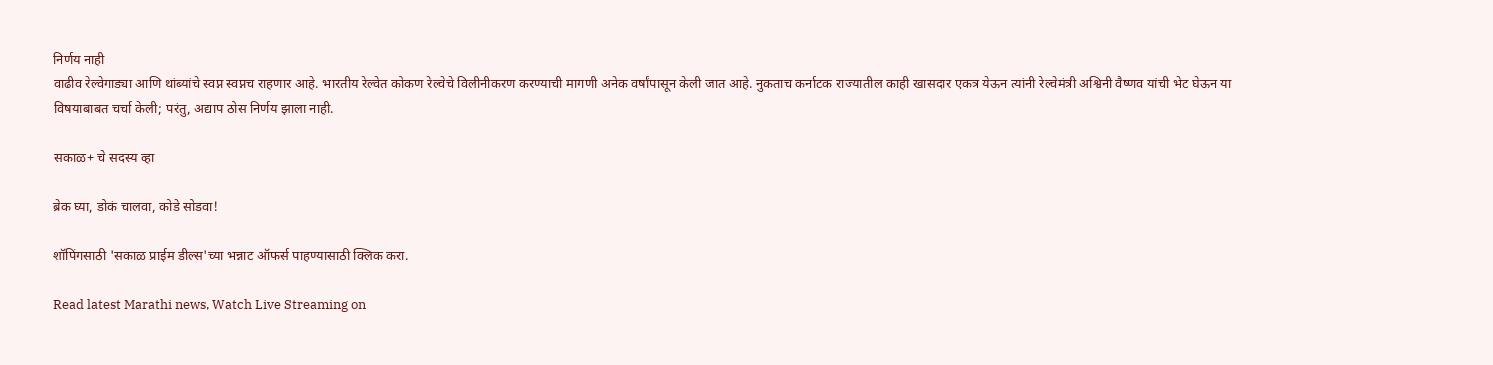निर्णय नाही
वाढीव रेल्वेगाड्या आणि थांब्यांचे स्वप्न स्वप्नच राहणार आहे. भारतीय रेल्वेत कोकण रेल्वेचे विलीनीकरण करण्याची मागणी अनेक वर्षांपासून केली जात आहे. नुकताच कर्नाटक राज्यातील काही खासदार एकत्र येऊन त्यांनी रेल्वेमंत्री अश्विनी वैष्णव यांची भेट घेऊन या विषयाबाबत चर्चा केली; परंतु, अद्याप ठोस निर्णय झाला नाही.

सकाळ+ चे सदस्य व्हा

ब्रेक घ्या, डोकं चालवा, कोडे सोडवा!

शॉपिंगसाठी 'सकाळ प्राईम डील्स'च्या भन्नाट ऑफर्स पाहण्यासाठी क्लिक करा.

Read latest Marathi news, Watch Live Streaming on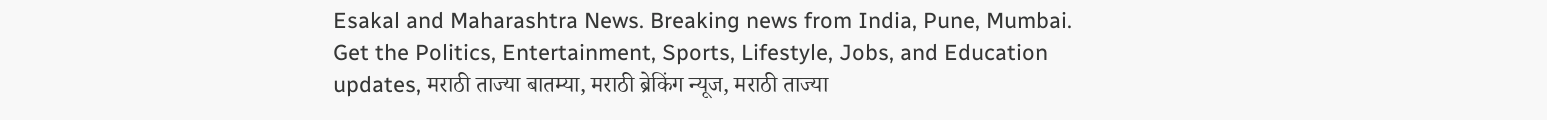Esakal and Maharashtra News. Breaking news from India, Pune, Mumbai. Get the Politics, Entertainment, Sports, Lifestyle, Jobs, and Education updates, मराठी ताज्या बातम्या, मराठी ब्रेकिंग न्यूज, मराठी ताज्या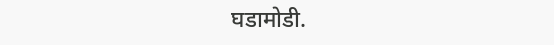घडामोडी.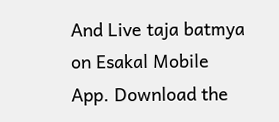And Live taja batmya on Esakal Mobile App. Download the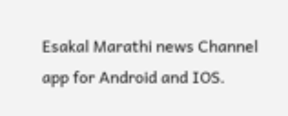Esakal Marathi news Channel app for Android and IOS.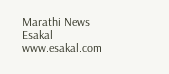Marathi News Esakal
www.esakal.com